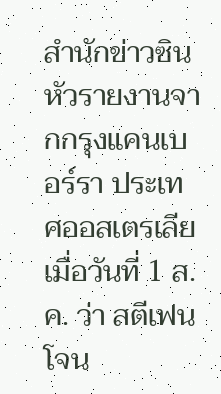สำนักข่าวซินหัวรายงานจากกรุงแคนเบอร์รา ประเทศออสเตรเลีย เมื่อวันที่ 1 ส.ค. ว่า สตีเฟน โจน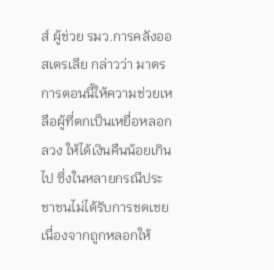ส์ ผู้ช่วย รมว.การคลังออสเตรเลีย กล่าวว่า มาตรการตอนนี้ให้ความช่วยเหลือผู้ที่ตกเป็นเหยื่อหลอกลวง ให้ได้เงินคืนน้อยเกินไป ซึ่งในหลายกรณีประชาชนไม่ได้รับการชดเชย เนื่องจากถูกหลอกให้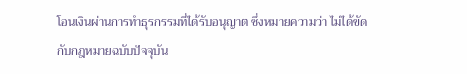โอนเงินผ่านการทำธุรกรรมที่ได้รับอนุญาต ซึ่งหมายความว่า ไม่ได้ขัดกับกฎหมายฉบับปัจจุบัน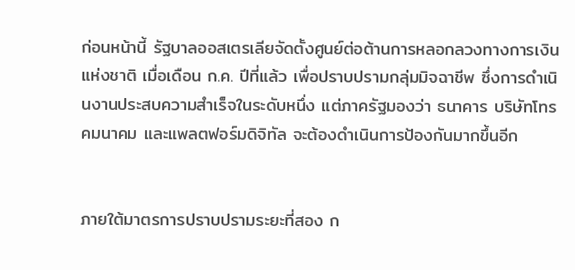ก่อนหน้านี้ รัฐบาลออสเตรเลียจัดตั้งศูนย์ต่อต้านการหลอกลวงทางการเงินแห่งชาติ เมื่อเดือน ก.ค. ปีที่แล้ว เพื่อปราบปรามกลุ่มมิจฉาชีพ ซึ่งการดำเนินงานประสบความสำเร็จในระดับหนึ่ง แต่ภาครัฐมองว่า ธนาคาร บริษัทโทรคมนาคม และแพลตฟอร์มดิจิทัล จะต้องดำเนินการป้องกันมากขึ้นอีก


ภายใต้มาตรการปราบปรามระยะที่สอง ก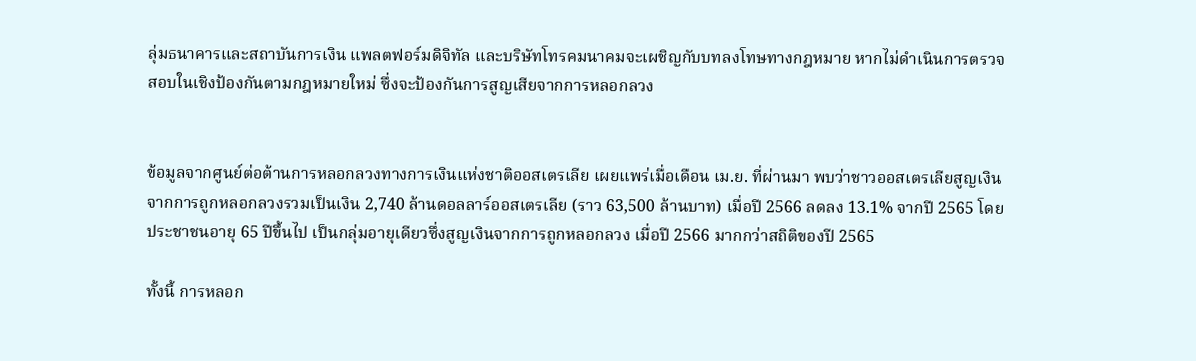ลุ่มธนาคารและสถาบันการเงิน แพลตฟอร์มดิจิทัล และบริษัทโทรคมนาคมจะเผชิญกับบทลงโทษทางกฎหมาย หากไม่ดำเนินการตรวจสอบในเชิงป้องกันตามกฎหมายใหม่ ซึ่งจะป้องกันการสูญเสียจากการหลอกลวง


ข้อมูลจากศูนย์ต่อต้านการหลอกลวงทางการเงินแห่งชาติออสเตรเลีย เผยแพร่เมื่อเดือน เม.ย. ที่ผ่านมา พบว่าชาวออสเตรเลียสูญเงินจากการถูกหลอกลวงรวมเป็นเงิน 2,740 ล้านดอลลาร์ออสเตรเลีย (ราว 63,500 ล้านบาท) เมื่อปี 2566 ลดลง 13.1% จากปี 2565 โดยประชาชนอายุ 65 ปีขึ้นไป เป็นกลุ่มอายุเดียวซึ่งสูญเงินจากการถูกหลอกลวง เมื่อปี 2566 มากกว่าสถิติของปี 2565

ทั้งนี้ การหลอก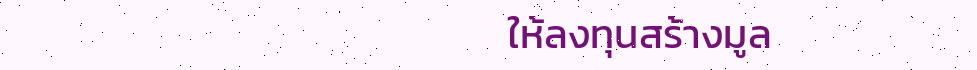ให้ลงทุนสร้างมูล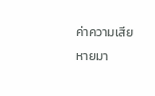ค่าความเสียหายมา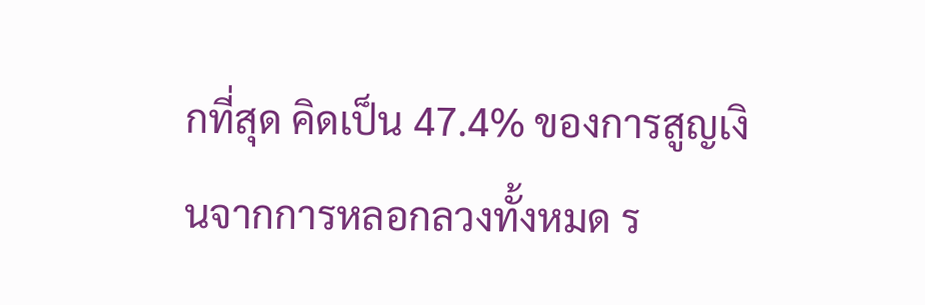กที่สุด คิดเป็น 47.4% ของการสูญเงินจากการหลอกลวงทั้งหมด ร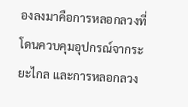องลงมาคือการหลอกลวงที่โดนควบคุมอุปกรณ์จากระยะไกล และการหลอกลวง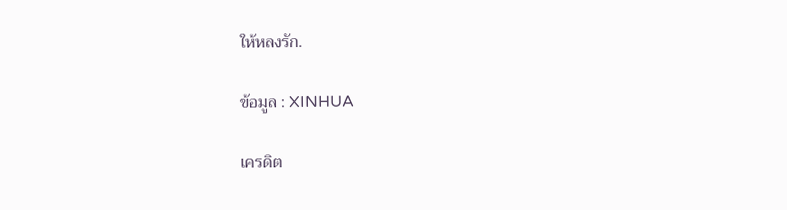ให้หลงรัก.

ข้อมูล : XINHUA

เครดิต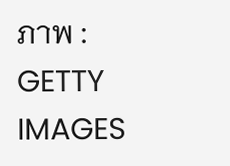ภาพ : GETTY IMAGES